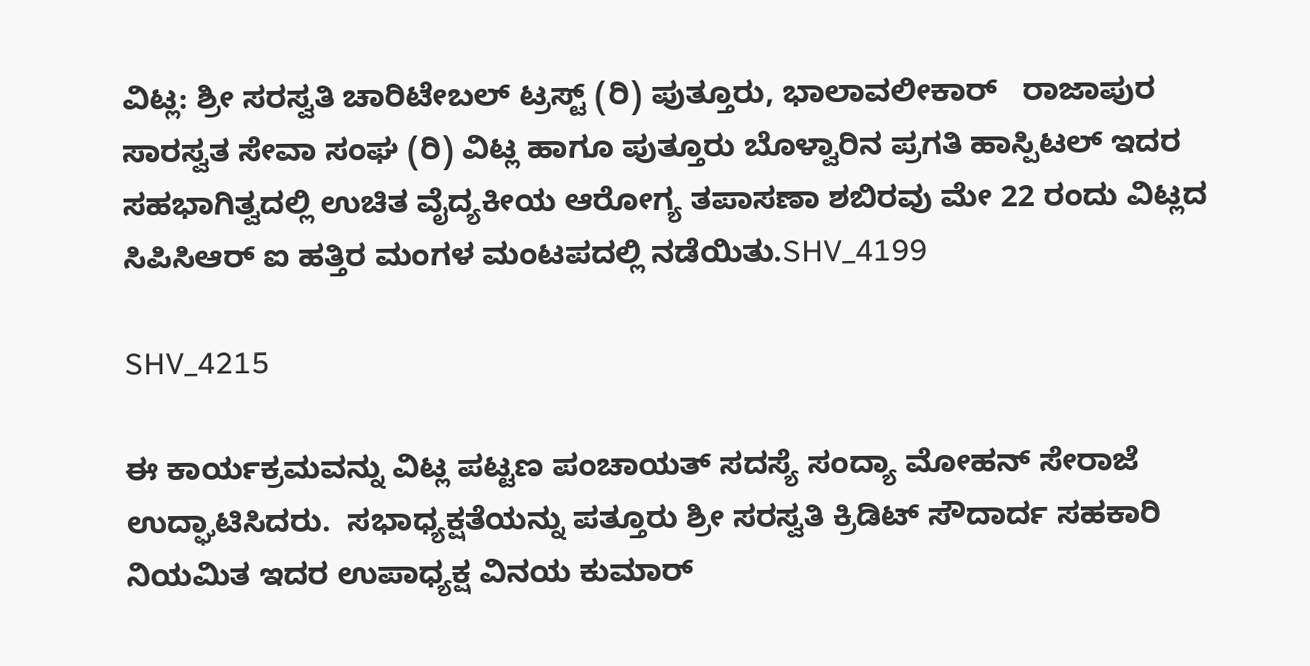ವಿಟ್ಲ: ಶ್ರೀ ಸರಸ್ವತಿ ಚಾರಿಟೇಬಲ್ ಟ್ರಸ್ಟ್ (ರಿ) ಪುತ್ತೂರು, ಭಾಲಾವಲೀಕಾರ್   ರಾಜಾಪುರ ಸಾರಸ್ವತ ಸೇವಾ ಸಂಘ (ರಿ) ವಿಟ್ಲ ಹಾಗೂ ಪುತ್ತೂರು ಬೊಳ್ವಾರಿನ ಪ್ರಗತಿ ಹಾಸ್ಪಿಟಲ್ ಇದರ ಸಹಭಾಗಿತ್ವದಲ್ಲಿ ಉಚಿತ ವೈದ್ಯಕೀಯ ಆರೋಗ್ಯ ತಪಾಸಣಾ ಶಬಿರವು ಮೇ 22 ರಂದು ವಿಟ್ಲದ ಸಿಪಿಸಿಆರ್ ಐ ಹತ್ತಿರ ಮಂಗಳ ಮಂಟಪದಲ್ಲಿ ನಡೆಯಿತು.SHV_4199

SHV_4215

ಈ ಕಾರ್ಯಕ್ರಮವನ್ನು ವಿಟ್ಲ ಪಟ್ಟಣ ಪಂಚಾಯತ್ ಸದಸ್ಯೆ ಸಂದ್ಯಾ ಮೋಹನ್ ಸೇರಾಜೆ ಉದ್ಘಾಟಿಸಿದರು.  ಸಭಾಧ್ಯಕ್ಷತೆಯನ್ನು ಪತ್ತೂರು ಶ್ರೀ ಸರಸ್ವತಿ ಕ್ರಿಡಿಟ್ ಸೌದಾರ್ದ ಸಹಕಾರಿ ನಿಯಮಿತ ಇದರ ಉಪಾಧ್ಯಕ್ಷ ವಿನಯ ಕುಮಾರ್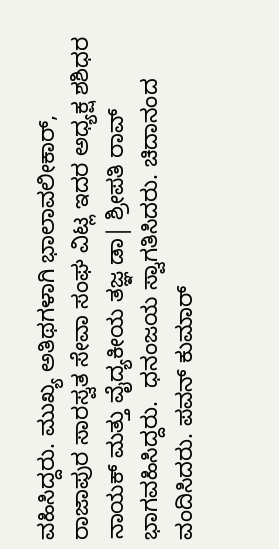ವಹಿಸಿದ್ದರು. ಮುಖ್ಯ ಅತಿಥಗಳಾಗಿ ಭಾಲಾವಲೀಕಾರ್, ರಾಜಾಪುರ ಸಾರಸ್ವತ ಸೇವಾ ಸಂಘ ವಿಟ್ಲ ಇದರ ಅಧ್ಯಕ್ಷ ಶಶಿಧರ ನಾಯಕ್ ಮತ್ತು ವೈದ್ಯಕೀಯ ತಜ್ಞ ಡಾ| ಶ್ರೀಪತಿ ರಾವ್ ಭಾಗವಹಿಸಿದ್ದರು.  ಧನಂಜಯ ಸ್ವಾಗತಿಸಿದರು. ಚಿದಾನಂದ ವಂದಿಸಿದರು. ಪವನ್ ಕುಮಾರ್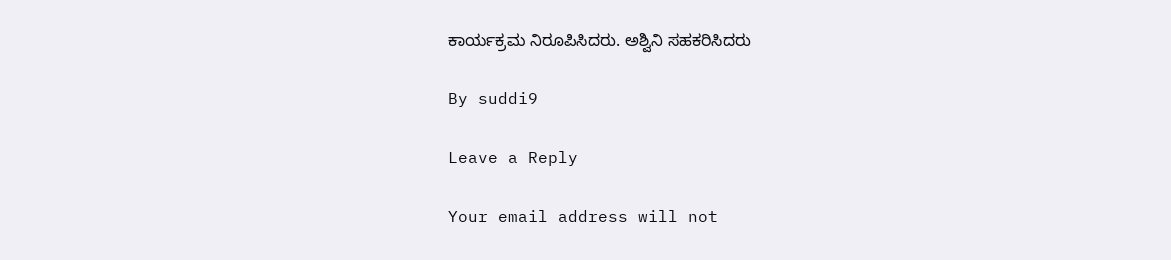ಕಾರ್ಯಕ್ರಮ ನಿರೂಪಿಸಿದರು. ಅಶ್ವಿನಿ ಸಹಕರಿಸಿದರು

By suddi9

Leave a Reply

Your email address will not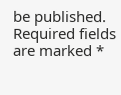be published. Required fields are marked *